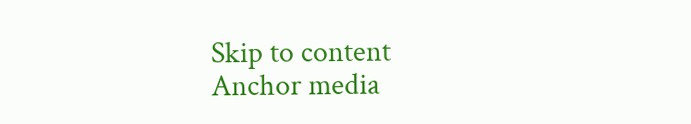Skip to content
Anchor media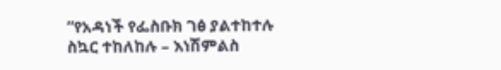“የአዳነች የፌስቡክ ገፅ ያልተከተሉ ስኳር ተከለከሉ – እነሽምልስ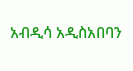አብዲሳ አዲስአበባን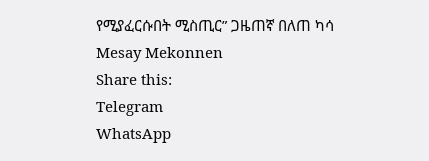የሚያፈርሱበት ሚስጢር” ጋዜጠኛ በለጠ ካሳ
Mesay Mekonnen
Share this:
Telegram
WhatsApp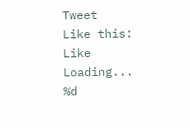Tweet
Like this:
Like
Loading...
%d